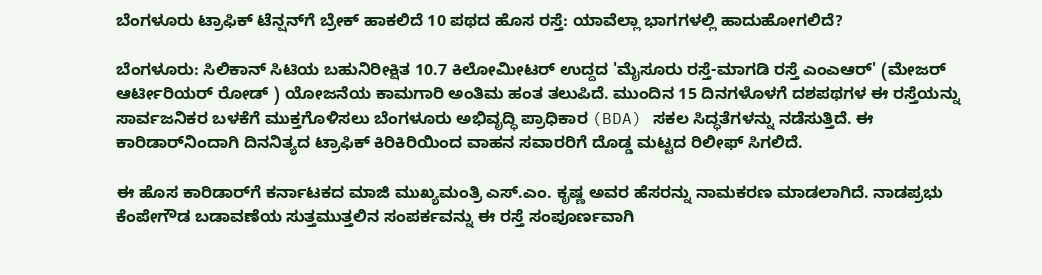ಬೆಂಗಳೂರು ಟ್ರಾಫಿಕ್ ಟೆನ್ಷನ್‌ಗೆ ಬ್ರೇಕ್ ಹಾಕಲಿದೆ 10 ಪಥದ ಹೊಸ ರಸ್ತೆ: ಯಾವೆಲ್ಲಾ ಭಾಗಗಳಲ್ಲಿ ಹಾದುಹೋಗಲಿದೆ?

ಬೆಂಗಳೂರು: ಸಿಲಿಕಾನ್ ಸಿಟಿಯ ಬಹುನಿರೀಕ್ಷಿತ 10.7 ಕಿಲೋಮೀಟರ್ ಉದ್ದದ 'ಮೈಸೂರು ರಸ್ತೆ-ಮಾಗಡಿ ರಸ್ತೆ ಎಂಎಆರ್‌' (ಮೇಜರ್ ಆರ್ಟೀರಿಯರ್ ರೋಡ್ ) ಯೋಜನೆಯ ಕಾಮಗಾರಿ ಅಂತಿಮ ಹಂತ ತಲುಪಿದೆ. ಮುಂದಿನ 15 ದಿನಗಳೊಳಗೆ ದಶಪಥಗಳ ಈ ರಸ್ತೆಯನ್ನು ಸಾರ್ವಜನಿಕರ ಬಳಕೆಗೆ ಮುಕ್ತಗೊಳಿಸಲು ಬೆಂಗಳೂರು ಅಭಿವೃದ್ಧಿ ಪ್ರಾಧಿಕಾರ (BDA) ಸಕಲ ಸಿದ್ಧತೆಗಳನ್ನು ನಡೆಸುತ್ತಿದೆ. ಈ ಕಾರಿಡಾರ್‌ನಿಂದಾಗಿ ದಿನನಿತ್ಯದ ಟ್ರಾಫಿಕ್‌ ಕಿರಿಕಿರಿಯಿಂದ ವಾಹನ ಸವಾರರಿಗೆ ದೊಡ್ಡ ಮಟ್ಟದ ರಿಲೀಫ್ ಸಿಗಲಿದೆ.

ಈ ಹೊಸ ಕಾರಿಡಾರ್‌ಗೆ ಕರ್ನಾಟಕದ ಮಾಜಿ ಮುಖ್ಯಮಂತ್ರಿ ಎಸ್.ಎಂ. ಕೃಷ್ಣ ಅವರ ಹೆಸರನ್ನು ನಾಮಕರಣ ಮಾಡಲಾಗಿದೆ. ನಾಡಪ್ರಭು ಕೆಂಪೇಗೌಡ ಬಡಾವಣೆಯ ಸುತ್ತಮುತ್ತಲಿನ ಸಂಪರ್ಕವನ್ನು ಈ ರಸ್ತೆ ಸಂಪೂರ್ಣವಾಗಿ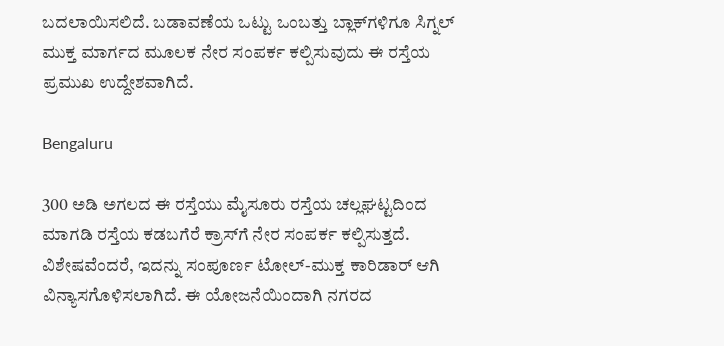ಬದಲಾಯಿಸಲಿದೆ. ಬಡಾವಣೆಯ ಒಟ್ಟು ಒಂಬತ್ತು ಬ್ಲಾಕ್‌ಗಳಿಗೂ ಸಿಗ್ನಲ್ ಮುಕ್ತ ಮಾರ್ಗದ ಮೂಲಕ ನೇರ ಸಂಪರ್ಕ ಕಲ್ಪಿಸುವುದು ಈ ರಸ್ತೆಯ ಪ್ರಮುಖ ಉದ್ದೇಶವಾಗಿದೆ.

Bengaluru

300 ಅಡಿ ಅಗಲದ ಈ ರಸ್ತೆಯು ಮೈಸೂರು ರಸ್ತೆಯ ಚಲ್ಲಘಟ್ಟದಿಂದ ಮಾಗಡಿ ರಸ್ತೆಯ ಕಡಬಗೆರೆ ಕ್ರಾಸ್‌ಗೆ ನೇರ ಸಂಪರ್ಕ ಕಲ್ಪಿಸುತ್ತದೆ. ವಿಶೇಷವೆಂದರೆ, ಇದನ್ನು ಸಂಪೂರ್ಣ ಟೋಲ್-ಮುಕ್ತ ಕಾರಿಡಾರ್ ಆಗಿ ವಿನ್ಯಾಸಗೊಳಿಸಲಾಗಿದೆ. ಈ ಯೋಜನೆಯಿಂದಾಗಿ ನಗರದ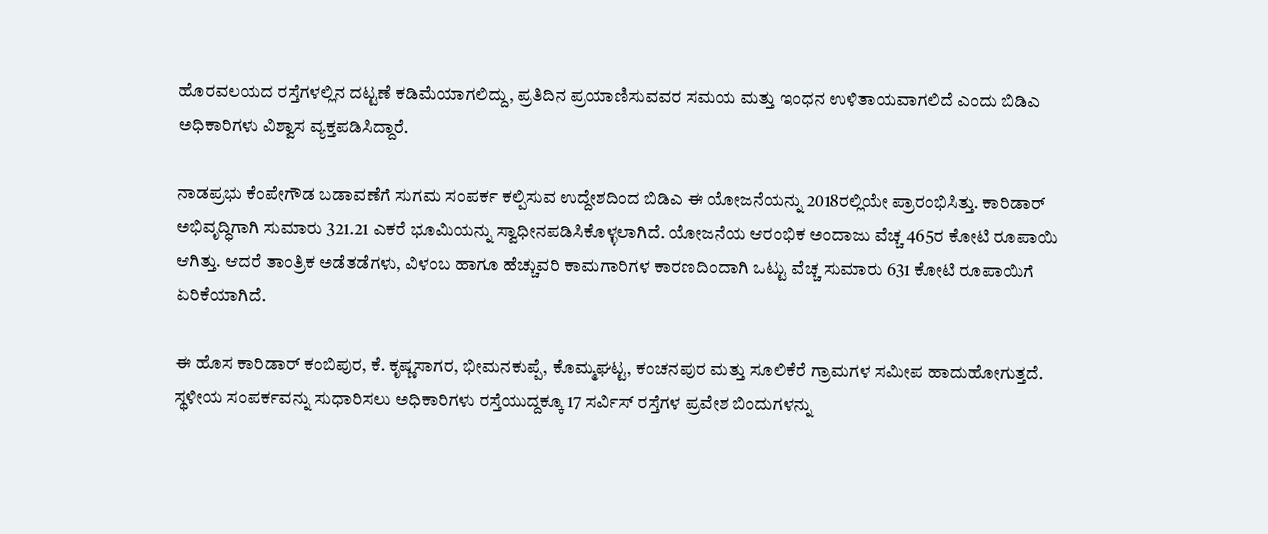ಹೊರವಲಯದ ರಸ್ತೆಗಳಲ್ಲಿನ ದಟ್ಟಣೆ ಕಡಿಮೆಯಾಗಲಿದ್ದು, ಪ್ರತಿದಿನ ಪ್ರಯಾಣಿಸುವವರ ಸಮಯ ಮತ್ತು ಇಂಧನ ಉಳಿತಾಯವಾಗಲಿದೆ ಎಂದು ಬಿಡಿಎ ಅಧಿಕಾರಿಗಳು ವಿಶ್ವಾಸ ವ್ಯಕ್ತಪಡಿಸಿದ್ದಾರೆ.

ನಾಡಪ್ರಭು ಕೆಂಪೇಗೌಡ ಬಡಾವಣೆಗೆ ಸುಗಮ ಸಂಪರ್ಕ ಕಲ್ಪಿಸುವ ಉದ್ದೇಶದಿಂದ ಬಿಡಿಎ ಈ ಯೋಜನೆಯನ್ನು 2018ರಲ್ಲಿಯೇ ಪ್ರಾರಂಭಿಸಿತ್ತು. ಕಾರಿಡಾರ್ ಅಭಿವೃದ್ಧಿಗಾಗಿ ಸುಮಾರು 321.21 ಎಕರೆ ಭೂಮಿಯನ್ನು ಸ್ವಾಧೀನಪಡಿಸಿಕೊಳ್ಳಲಾಗಿದೆ. ಯೋಜನೆಯ ಆರಂಭಿಕ ಅಂದಾಜು ವೆಚ್ಚ 465ರ ಕೋಟಿ ರೂಪಾಯಿ ಆಗಿತ್ತು. ಆದರೆ ತಾಂತ್ರಿಕ ಅಡೆತಡೆಗಳು, ವಿಳಂಬ ಹಾಗೂ ಹೆಚ್ಚುವರಿ ಕಾಮಗಾರಿಗಳ ಕಾರಣದಿಂದಾಗಿ ಒಟ್ಟು ವೆಚ್ಚ ಸುಮಾರು 631 ಕೋಟಿ ರೂಪಾಯಿಗೆ ಏರಿಕೆಯಾಗಿದೆ.

ಈ ಹೊಸ ಕಾರಿಡಾರ್ ಕಂಬಿಪುರ, ಕೆ. ಕೃಷ್ಣಸಾಗರ, ಭೀಮನಕುಪ್ಪೆ, ಕೊಮ್ಮಘಟ್ಟ, ಕಂಚನಪುರ ಮತ್ತು ಸೂಲಿಕೆರೆ ಗ್ರಾಮಗಳ ಸಮೀಪ ಹಾದುಹೋಗುತ್ತದೆ. ಸ್ಥಳೀಯ ಸಂಪರ್ಕವನ್ನು ಸುಧಾರಿಸಲು ಅಧಿಕಾರಿಗಳು ರಸ್ತೆಯುದ್ದಕ್ಕೂ 17 ಸರ್ವಿಸ್ ರಸ್ತೆಗಳ ಪ್ರವೇಶ ಬಿಂದುಗಳನ್ನು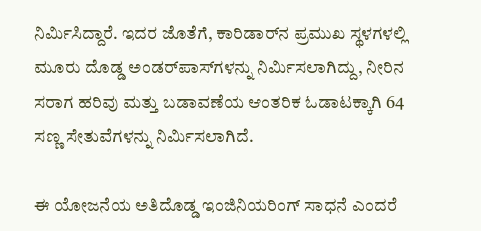ನಿರ್ಮಿಸಿದ್ದಾರೆ. ಇದರ ಜೊತೆಗೆ, ಕಾರಿಡಾರ್‌ನ ಪ್ರಮುಖ ಸ್ಥಳಗಳಲ್ಲಿ ಮೂರು ದೊಡ್ಡ ಅಂಡರ್‌ಪಾಸ್‌ಗಳನ್ನು ನಿರ್ಮಿಸಲಾಗಿದ್ದು, ನೀರಿನ ಸರಾಗ ಹರಿವು ಮತ್ತು ಬಡಾವಣೆಯ ಆಂತರಿಕ ಓಡಾಟಕ್ಕಾಗಿ 64 ಸಣ್ಣ ಸೇತುವೆಗಳನ್ನು ನಿರ್ಮಿಸಲಾಗಿದೆ.

ಈ ಯೋಜನೆಯ ಅತಿದೊಡ್ಡ ಇಂಜಿನಿಯರಿಂಗ್ ಸಾಧನೆ ಎಂದರೆ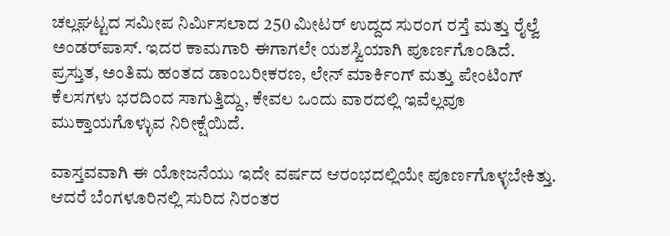ಚಲ್ಲಘಟ್ಟದ ಸಮೀಪ ನಿರ್ಮಿಸಲಾದ 250 ಮೀಟರ್ ಉದ್ದದ ಸುರಂಗ ರಸ್ತೆ ಮತ್ತು ರೈಲ್ವೆ ಅಂಡರ್‌ಪಾಸ್. ಇದರ ಕಾಮಗಾರಿ ಈಗಾಗಲೇ ಯಶಸ್ವಿಯಾಗಿ ಪೂರ್ಣಗೊಂಡಿದೆ. ಪ್ರಸ್ತುತ, ಅಂತಿಮ ಹಂತದ ಡಾಂಬರೀಕರಣ, ಲೇನ್ ಮಾರ್ಕಿಂಗ್ ಮತ್ತು ಪೇಂಟಿಂಗ್ ಕೆಲಸಗಳು ಭರದಿಂದ ಸಾಗುತ್ತಿದ್ದು, ಕೇವಲ ಒಂದು ವಾರದಲ್ಲಿ ಇವೆಲ್ಲವೂ ಮುಕ್ತಾಯಗೊಳ್ಳುವ ನಿರೀಕ್ಷೆಯಿದೆ.

ವಾಸ್ತವವಾಗಿ ಈ ಯೋಜನೆಯು ಇದೇ ವರ್ಷದ ಆರಂಭದಲ್ಲಿಯೇ ಪೂರ್ಣಗೊಳ್ಳಬೇಕಿತ್ತು. ಆದರೆ ಬೆಂಗಳೂರಿನಲ್ಲಿ ಸುರಿದ ನಿರಂತರ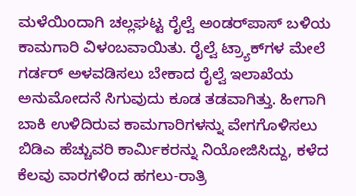ಮಳೆಯಿಂದಾಗಿ ಚಲ್ಲಘಟ್ಟ ರೈಲ್ವೆ ಅಂಡರ್‌ಪಾಸ್ ಬಳಿಯ ಕಾಮಗಾರಿ ವಿಳಂಬವಾಯಿತು. ರೈಲ್ವೆ ಟ್ರ್ಯಾಕ್‌ಗಳ ಮೇಲೆ ಗರ್ಡರ್ ಅಳವಡಿಸಲು ಬೇಕಾದ ರೈಲ್ವೆ ಇಲಾಖೆಯ ಅನುಮೋದನೆ ಸಿಗುವುದು ಕೂಡ ತಡವಾಗಿತ್ತು. ಹೀಗಾಗಿ ಬಾಕಿ ಉಳಿದಿರುವ ಕಾಮಗಾರಿಗಳನ್ನು ವೇಗಗೊಳಿಸಲು ಬಿಡಿಎ ಹೆಚ್ಚುವರಿ ಕಾರ್ಮಿಕರನ್ನು ನಿಯೋಜಿಸಿದ್ದು, ಕಳೆದ ಕೆಲವು ವಾರಗಳಿಂದ ಹಗಲು-ರಾತ್ರಿ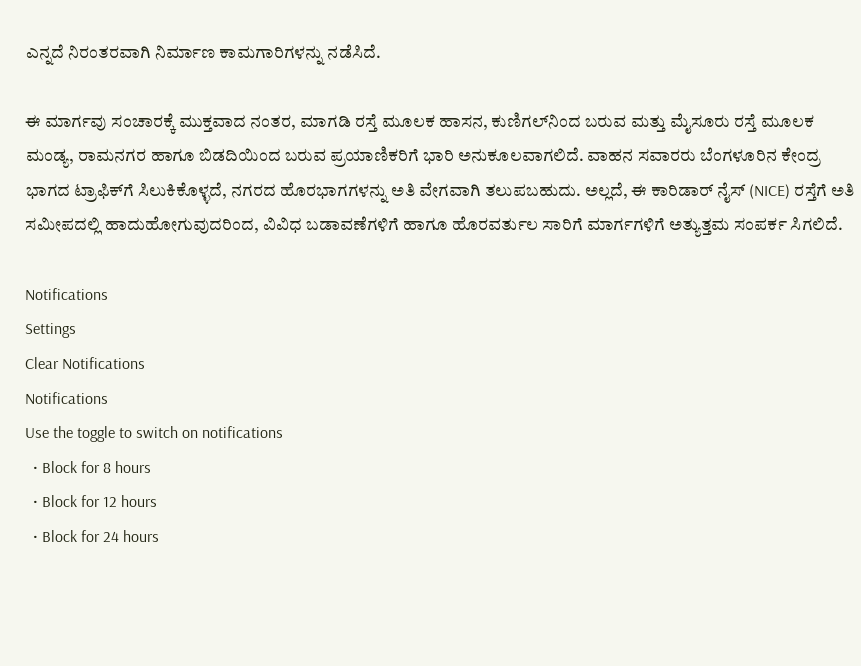ಎನ್ನದೆ ನಿರಂತರವಾಗಿ ನಿರ್ಮಾಣ ಕಾಮಗಾರಿಗಳನ್ನು ನಡೆಸಿದೆ.

ಈ ಮಾರ್ಗವು ಸಂಚಾರಕ್ಕೆ ಮುಕ್ತವಾದ ನಂತರ, ಮಾಗಡಿ ರಸ್ತೆ ಮೂಲಕ ಹಾಸನ, ಕುಣಿಗಲ್‌ನಿಂದ ಬರುವ ಮತ್ತು ಮೈಸೂರು ರಸ್ತೆ ಮೂಲಕ ಮಂಡ್ಯ, ರಾಮನಗರ ಹಾಗೂ ಬಿಡದಿಯಿಂದ ಬರುವ ಪ್ರಯಾಣಿಕರಿಗೆ ಭಾರಿ ಅನುಕೂಲವಾಗಲಿದೆ. ವಾಹನ ಸವಾರರು ಬೆಂಗಳೂರಿನ ಕೇಂದ್ರ ಭಾಗದ ಟ್ರಾಫಿಕ್‌ಗೆ ಸಿಲುಕಿಕೊಳ್ಳದೆ, ನಗರದ ಹೊರಭಾಗಗಳನ್ನು ಅತಿ ವೇಗವಾಗಿ ತಲುಪಬಹುದು. ಅಲ್ಲದೆ, ಈ ಕಾರಿಡಾರ್ ನೈಸ್ (NICE) ರಸ್ತೆಗೆ ಅತಿ ಸಮೀಪದಲ್ಲಿ ಹಾದುಹೋಗುವುದರಿಂದ, ವಿವಿಧ ಬಡಾವಣೆಗಳಿಗೆ ಹಾಗೂ ಹೊರವರ್ತುಲ ಸಾರಿಗೆ ಮಾರ್ಗಗಳಿಗೆ ಅತ್ಯುತ್ತಮ ಸಂಪರ್ಕ ಸಿಗಲಿದೆ.

Notifications
Settings
Clear Notifications
Notifications
Use the toggle to switch on notifications
  • Block for 8 hours
  • Block for 12 hours
  • Block for 24 hours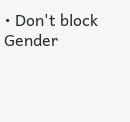• Don't block
Gender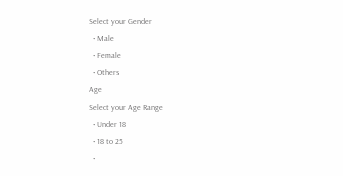Select your Gender
  • Male
  • Female
  • Others
Age
Select your Age Range
  • Under 18
  • 18 to 25
  •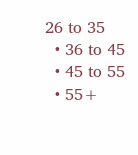26 to 35
  • 36 to 45
  • 45 to 55
  • 55+